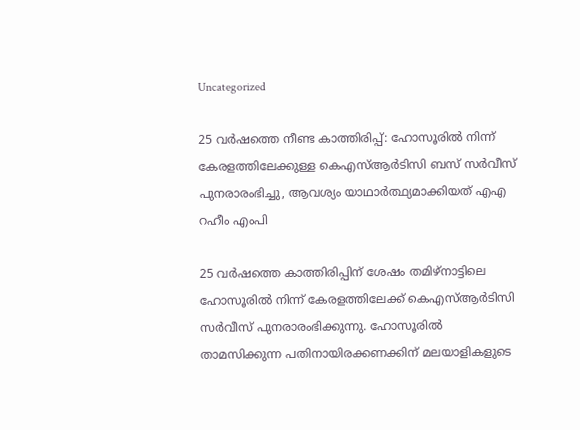Uncategorized

25 വര്‍ഷത്തെ നീണ്ട കാത്തിരിപ്പ്: ഹോസൂരില്‍ നിന്ന് കേരളത്തിലേക്കുള്ള കെഎസ്ആര്‍ടിസി ബസ് സര്‍വീസ് പുനരാരംഭിച്ചു, ആവശ്യം യാഥാര്‍ത്ഥ്യമാക്കിയത് എഎ റഹീം എംപി

25 വര്‍ഷത്തെ കാത്തിരിപ്പിന് ശേഷം തമിഴ്‌നാട്ടിലെ ഹോസൂരില്‍ നിന്ന് കേരളത്തിലേക്ക് കെഎസ്ആര്‍ടിസി സര്‍വീസ് പുനരാരംഭിക്കുന്നു. ഹോസൂരില്‍ താമസിക്കുന്ന പതിനായിരക്കണക്കിന് മലയാളികളുടെ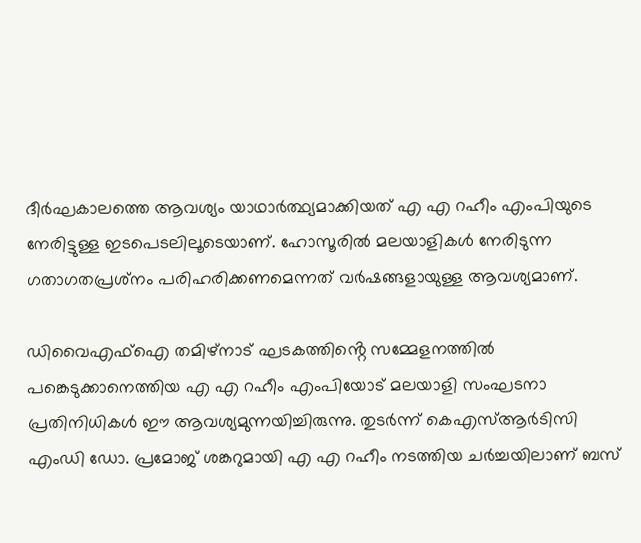ദീര്‍ഘകാലത്തെ ആവശ്യം യാഥാര്‍ത്ഥ്യമാക്കിയത് എ എ റഹീം എംപിയുടെ നേരിട്ടുള്ള ഇടപെടലിലൂടെയാണ്. ഹോസൂരില്‍ മലയാളികള്‍ നേരിടുന്ന ഗതാഗതപ്രശ്‌നം പരിഹരിക്കണമെന്നത് വര്‍ഷങ്ങളായുള്ള ആവശ്യമാണ്.

ഡിവൈഎഫ്‌ഐ തമിഴ്‌നാട് ഘടകത്തിൻ്റെ സമ്മേളനത്തില്‍ പങ്കെടുക്കാനെത്തിയ എ എ റഹീം എംപിയോട് മലയാളി സംഘടനാ പ്രതിനിധികള്‍ ഈ ആവശ്യമുന്നയിച്ചിരുന്നു. തുടര്‍ന്ന് കെഎസ്ആര്‍ടിസി എംഡി ഡോ. പ്രമോജ് ശങ്കറുമായി എ എ റഹീം നടത്തിയ ചര്‍ച്ചയിലാണ് ബസ്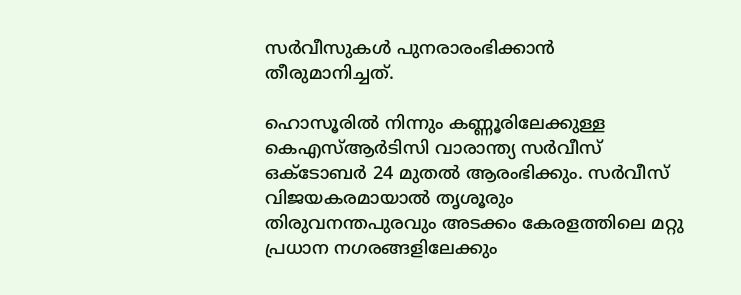സര്‍വീസുകള്‍ പുനരാരംഭിക്കാന്‍ തീരുമാനിച്ചത്.

ഹൊസൂരില്‍ നിന്നും കണ്ണൂരിലേക്കുള്ള കെഎസ്ആര്‍ടിസി വാരാന്ത്യ സര്‍വീസ് ഒക്ടോബര്‍ 24 മുതല്‍ ആരംഭിക്കും. സര്‍വീസ് വിജയകരമായാല്‍ തൃശൂരും തിരുവനന്തപുരവും അടക്കം കേരളത്തിലെ മറ്റു പ്രധാന നഗരങ്ങളിലേക്കും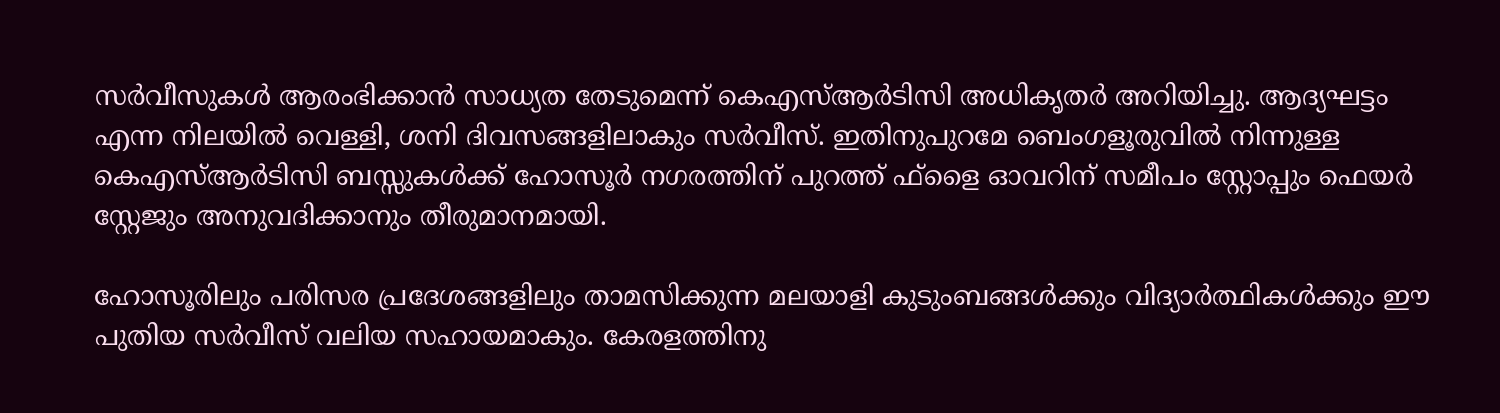സര്‍വീസുകള്‍ ആരംഭിക്കാന്‍ സാധ്യത തേടുമെന്ന് കെഎസ്ആര്‍ടിസി അധികൃതര്‍ അറിയിച്ചു. ആദ്യഘട്ടം എന്ന നിലയില്‍ വെള്ളി, ശനി ദിവസങ്ങളിലാകും സര്‍വീസ്. ഇതിനുപുറമേ ബെംഗളൂരുവില്‍ നിന്നുള്ള കെഎസ്ആര്‍ടിസി ബസ്സുകള്‍ക്ക് ഹോസൂര്‍ നഗരത്തിന് പുറത്ത് ഫ്‌ളൈ ഓവറിന് സമീപം സ്റ്റോപ്പും ഫെയര്‍ സ്റ്റേജും അനുവദിക്കാനും തീരുമാനമായി.

ഹോസൂരിലും പരിസര പ്രദേശങ്ങളിലും താമസിക്കുന്ന മലയാളി കുടുംബങ്ങള്‍ക്കും വിദ്യാര്‍ത്ഥികള്‍ക്കും ഈ പുതിയ സര്‍വീസ് വലിയ സഹായമാകും. കേരളത്തിനു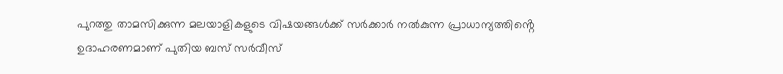പുറത്തു താമസിക്കുന്ന മലയാളികളുടെ വിഷയങ്ങള്‍ക്ക് സര്‍ക്കാര്‍ നല്‍കുന്ന പ്രാധാന്യത്തിൻ്റെ ഉദാഹരണമാണ് പുതിയ ബസ് സര്‍വീസ്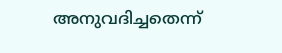അനുവദിച്ചതെന്ന്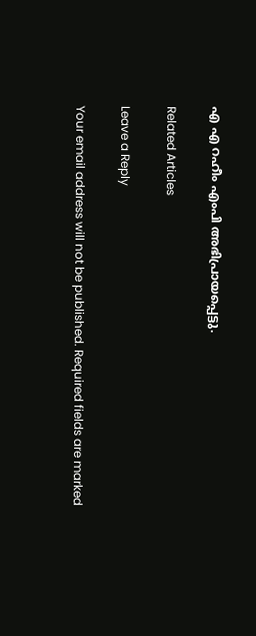എ എ റഹീം എംപി അഭിപ്രായപ്പെട്ടു.

Related Articles

Leave a Reply

Your email address will not be published. Required fields are marked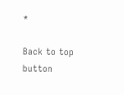*

Back to top button